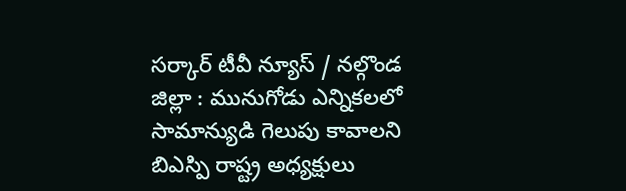సర్కార్ టీవీ న్యూస్ / నల్గొండ జిల్లా : మునుగోడు ఎన్నికలలో సామాన్యుడి గెలుపు కావాలని బిఎస్పి రాష్ట్ర అధ్యక్షులు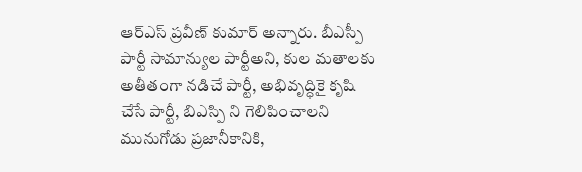ఆర్ఎస్ ప్రవీణ్ కుమార్ అన్నారు. బీఎస్పీ పార్టీ సామాన్యుల పార్టీఅని, కుల మతాలకు అతీతంగా నడిచే పార్టీ, అభివృద్ధికై కృషి చేసే పార్టీ, బిఎస్పి ని గెలిపించాలని మునుగోడు ప్రజానీకానికి,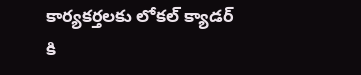కార్యకర్తలకు లోకల్ క్యాడర్ కి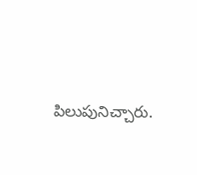పిలుపునిచ్చారు.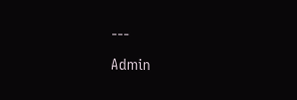---
Admin